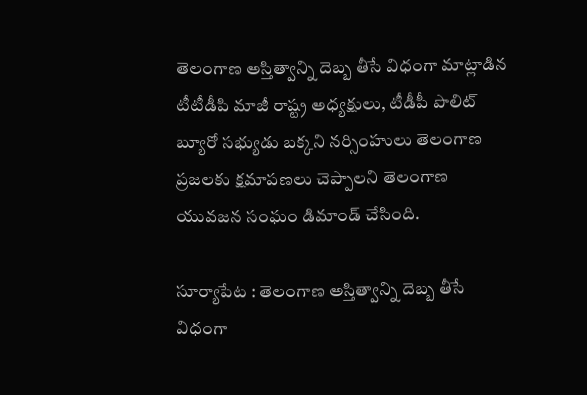తెలంగాణ అస్తిత్వాన్ని దెబ్బ తీసే విధంగా మాట్లాడిన టీటీడీపి మాజీ రాష్ట్ర అధ్యక్షులు, టీడీపీ పొలిట్ బ్యూరో సభ్యుడు బక్కని నర్సింహులు తెలంగాణ ప్రజలకు క్షమాపణలు చెప్పాలని తెలంగాణ యువజన సంఘం డిమాండ్ చేసింది.

సూర్యాపేట : తెలంగాణ అస్తిత్వాన్ని దెబ్బ తీసే విధంగా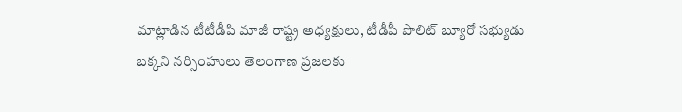మాట్లాడిన టీటీడీపి మాజీ రాష్ట్ర అధ్యక్షులు, టీడీపీ పొలిట్ బ్యూరో సభ్యుడు బక్కని నర్సింహులు తెలంగాణ ప్రజలకు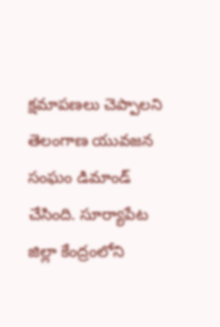క్షమాపణలు చెప్పాలని తెలంగాణ యువజన సంఘం డిమాండ్ చేసింది. సూర్యాపేట జిల్లా కేంద్రంలోని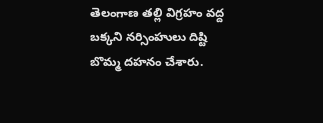తెలంగాణ తల్లి విగ్రహం వద్ద బక్కని నర్సింహులు దిష్టి బొమ్మ దహనం చేశారు.